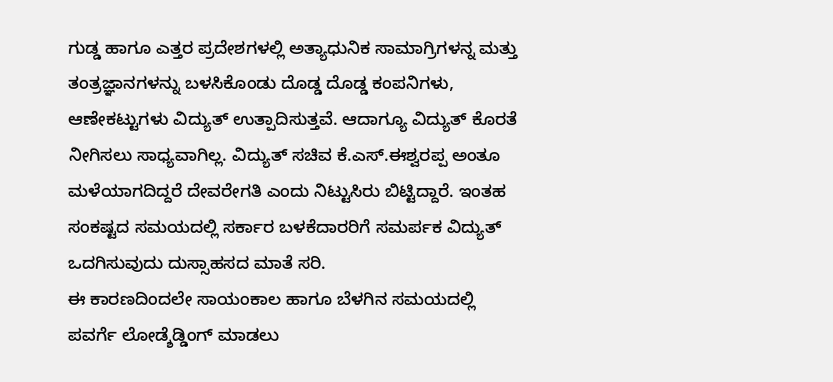ಗುಡ್ಡ ಹಾಗೂ ಎತ್ತರ ಪ್ರದೇಶಗಳಲ್ಲಿ ಅತ್ಯಾಧುನಿಕ ಸಾಮಾಗ್ರಿಗಳನ್ನ ಮತ್ತು ತಂತ್ರಜ್ಞಾನಗಳನ್ನು ಬಳಸಿಕೊಂಡು ದೊಡ್ಡ ದೊಡ್ಡ ಕಂಪನಿಗಳು, ಆಣೇಕಟ್ಟುಗಳು ವಿದ್ಯುತ್ ಉತ್ಪಾದಿಸುತ್ತವೆ. ಆದಾಗ್ಯೂ ವಿದ್ಯುತ್ ಕೊರತೆ ನೀಗಿಸಲು ಸಾಧ್ಯವಾಗಿಲ್ಲ. ವಿದ್ಯುತ್ ಸಚಿವ ಕೆ.ಎಸ್.ಈಶ್ವರಪ್ಪ ಅಂತೂ ಮಳೆಯಾಗದಿದ್ದರೆ ದೇವರೇಗತಿ ಎಂದು ನಿಟ್ಟುಸಿರು ಬಿಟ್ಟಿದ್ದಾರೆ. ಇಂತಹ ಸಂಕಷ್ಟದ ಸಮಯದಲ್ಲಿ ಸರ್ಕಾರ ಬಳಕೆದಾರರಿಗೆ ಸಮರ್ಪಕ ವಿದ್ಯುತ್ ಒದಗಿಸುವುದು ದುಸ್ಸಾಹಸದ ಮಾತೆ ಸರಿ.
ಈ ಕಾರಣದಿಂದಲೇ ಸಾಯಂಕಾಲ ಹಾಗೂ ಬೆಳಗಿನ ಸಮಯದಲ್ಲಿ ಪವರ್ಗೆ ಲೋಡ್ಶೆಡ್ಡಿಂಗ್ ಮಾಡಲು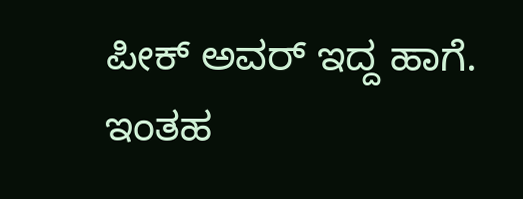ಪೀಕ್ ಅವರ್ ಇದ್ದ ಹಾಗೆ. ಇಂತಹ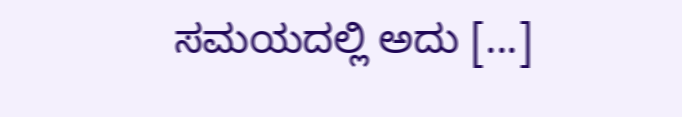ಸಮಯದಲ್ಲಿ ಅದು [...]